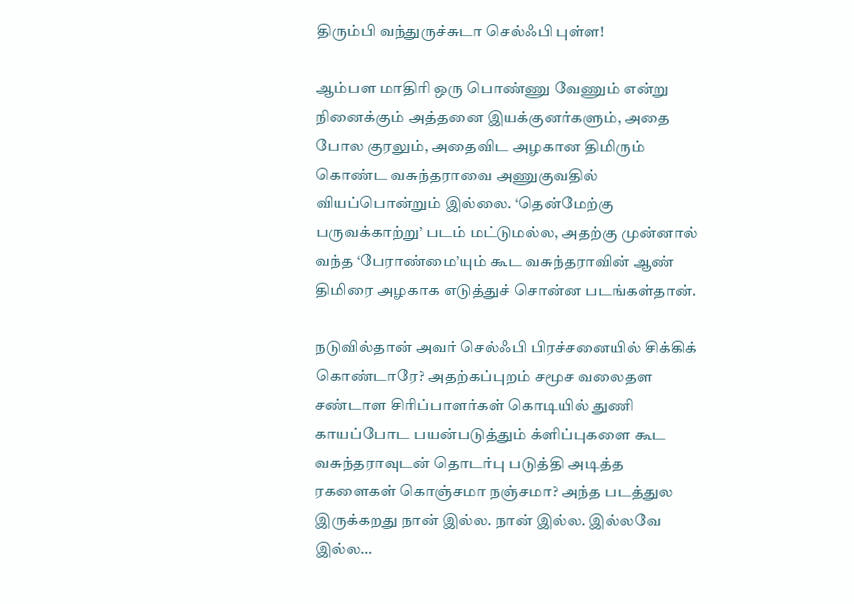திரும்பி வந்துருச்சுடா செல்ஃபி புள்ள!

ஆம்பள மாதிரி ஒரு பொண்ணு வேணும் என்று நினைக்கும் அத்தனை இயக்குனர்களும், அதை போல குரலும், அதைவிட அழகான திமிரும் கொண்ட வசுந்தராவை அணுகுவதில் வியப்பொன்றும் இல்லை. ‘தென்மேற்கு பருவக்காற்று’ படம் மட்டுமல்ல, அதற்கு முன்னால் வந்த ‘பேராண்மை’யும் கூட வசுந்தராவின் ஆண் திமிரை அழகாக எடுத்துச் சொன்ன படங்கள்தான்.

நடுவில்தான் அவர் செல்ஃபி பிரச்சனையில் சிக்கிக் கொண்டாரே? அதற்கப்புறம் சமூச வலைதள சண்டாள சிரிப்பாளர்கள் கொடியில் துணி காயப்போட பயன்படுத்தும் க்ளிப்புகளை கூட வசுந்தராவுடன் தொடர்பு படுத்தி அடித்த ரகளைகள் கொஞ்சமா நஞ்சமா? அந்த படத்துல இருக்கறது நான் இல்ல. நான் இல்ல. இல்லவே இல்ல…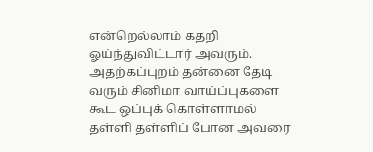என்றெல்லாம் கதறி ஓய்ந்துவிட்டார் அவரும். அதற்கப்புறம் தன்னை தேடி வரும் சினிமா வாய்ப்புகளை கூட ஒப்புக் கொள்ளாமல் தள்ளி தள்ளிப் போன அவரை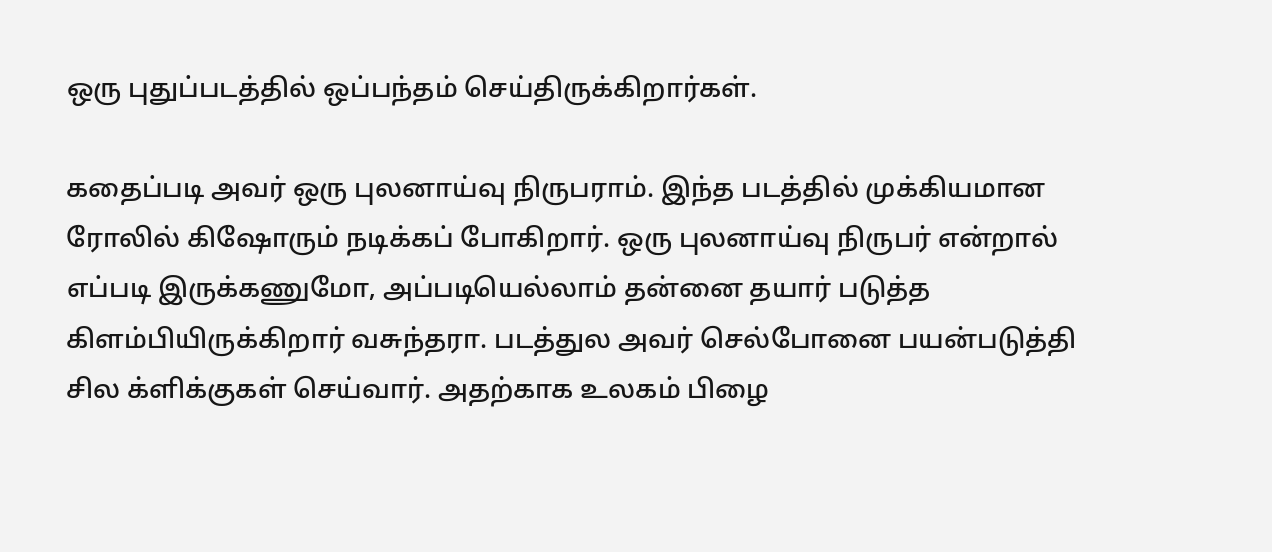ஒரு புதுப்படத்தில் ஒப்பந்தம் செய்திருக்கிறார்கள்.

கதைப்படி அவர் ஒரு புலனாய்வு நிருபராம். இந்த படத்தில் முக்கியமான ரோலில் கிஷோரும் நடிக்கப் போகிறார். ஒரு புலனாய்வு நிருபர் என்றால் எப்படி இருக்கணுமோ, அப்படியெல்லாம் தன்னை தயார் படுத்த கிளம்பியிருக்கிறார் வசுந்தரா. படத்துல அவர் செல்போனை பயன்படுத்தி சில க்ளிக்குகள் செய்வார். அதற்காக உலகம் பிழை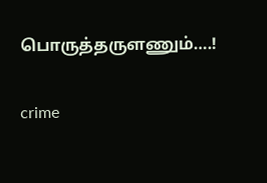பொருத்தருளணும்….!

crime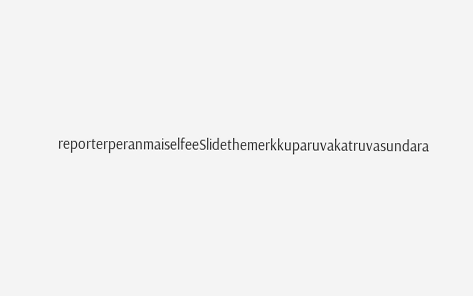reporterperanmaiselfeeSlidethemerkkuparuvakatruvasundara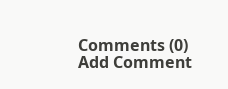Comments (0)
Add Comment